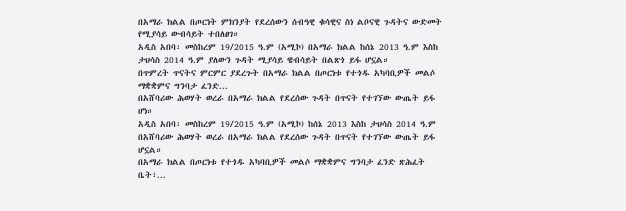በአማራ ክልል በጦርነት ምክንያት የደረሰውን ሰብዓዊ ቁሳዊና ስነ ልቦናዊ ጉዳትና ውድመት የሚያሳይ ውብሳይት ተበለፀገ።
አዲስ አበባ፡ መስከረም 19/2015 ዓ.ም (አሚኮ) በአማራ ክልል ከሰኔ 2013 ዓ.ም እስከ ታህሳስ 2014 ዓ.ም ያለውን ጉዳት ሚያሳይ ዌብሳይት በልጽጎ ይፋ ሆኗል።
በጥምረት ጥናትና ምርምር ያደረጉት በአማራ ክልል በጦርነቱ የተጎዱ አካባቢዎች መልሶ ማቋቋምና ግንባታ ፈንድ...
በአሸባሪው ሕወሃት ወረራ በአማራ ክልል የደረሰው ጉዳት በጥናት የተገኘው ውጤት ይፋ ሆነ።
አዲስ አበባ፡ መስከረም 19/2015 ዓ.ም (አሚኮ) ከሰኔ 2013 እስከ ታህሳስ 2014 ዓ.ም በአሸባሪው ሕወሃት ወረራ በአማራ ክልል የደረሰው ጉዳት በጥናት የተገኘው ውጤት ይፋ ሆኗል።
በአማራ ክልል በጦርነቱ የተጎዱ አካባቢዎች መልሶ ማቋቋምና ግንባታ ፈንድ ጽሕፈት ቤት፣...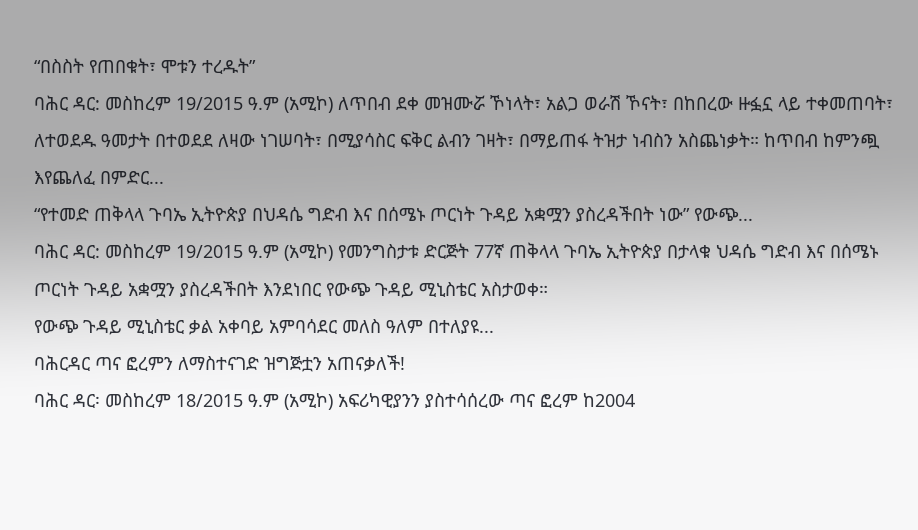“በስስት የጠበቁት፣ ሞቱን ተረዱት”
ባሕር ዳር: መስከረም 19/2015 ዓ.ም (አሚኮ) ለጥበብ ደቀ መዝሙሯ ኾነላት፣ አልጋ ወራሽ ኾናት፣ በከበረው ዙፏኗ ላይ ተቀመጠባት፣ ለተወደዱ ዓመታት በተወደደ ለዛው ነገሠባት፣ በሚያሳስር ፍቅር ልብን ገዛት፣ በማይጠፋ ትዝታ ነብስን አስጨነቃት። ከጥበብ ከምንጯ እየጨለፈ በምድር...
“የተመድ ጠቅላላ ጉባኤ ኢትዮጵያ በህዳሴ ግድብ እና በሰሜኑ ጦርነት ጉዳይ አቋሟን ያስረዳችበት ነው” የውጭ...
ባሕር ዳር: መስከረም 19/2015 ዓ.ም (አሚኮ) የመንግስታቱ ድርጅት 77ኛ ጠቅላላ ጉባኤ ኢትዮጵያ በታላቁ ህዳሴ ግድብ እና በሰሜኑ ጦርነት ጉዳይ አቋሟን ያስረዳችበት እንደነበር የውጭ ጉዳይ ሚኒስቴር አስታወቀ።
የውጭ ጉዳይ ሚኒስቴር ቃል አቀባይ አምባሳደር መለስ ዓለም በተለያዩ...
ባሕርዳር ጣና ፎረምን ለማስተናገድ ዝግጅቷን አጠናቃለች!
ባሕር ዳር፡ መስከረም 18/2015 ዓ.ም (አሚኮ) አፍሪካዊያንን ያስተሳሰረው ጣና ፎረም ከ2004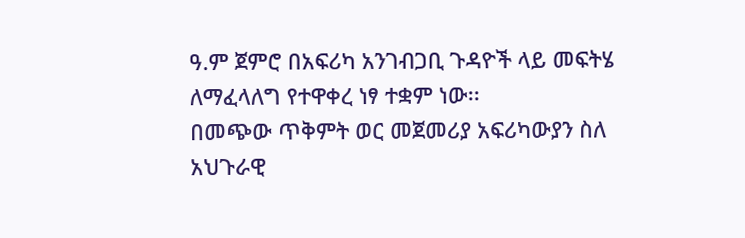ዓ.ም ጀምሮ በአፍሪካ አንገብጋቢ ጉዳዮች ላይ መፍትሄ ለማፈላለግ የተዋቀረ ነፃ ተቋም ነው፡፡
በመጭው ጥቅምት ወር መጀመሪያ አፍሪካውያን ስለ አህጉራዊ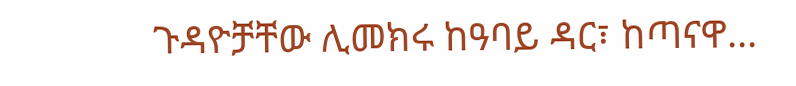ጉዳዮቻቸው ሊመክሩ ከዓባይ ዳር፣ ከጣናዋ...